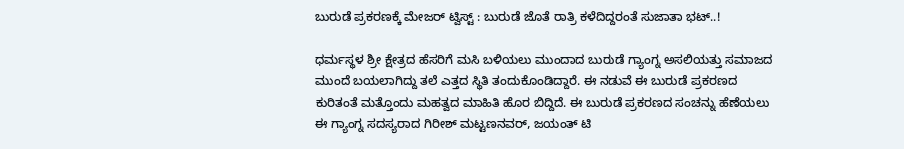ಬುರುಡೆ ಪ್ರಕರಣಕ್ಕೆ ಮೇಜರ್ ಟ್ವಿಸ್ಟ್ : ಬುರುಡೆ ಜೊತೆ ರಾತ್ರಿ ಕಳೆದಿದ್ದರಂತೆ ಸುಜಾತಾ ಭಟ್..!

ಧರ್ಮಸ್ಥಳ ಶ್ರೀ ಕ್ಷೇತ್ರದ ಹೆಸರಿಗೆ ಮಸಿ ಬಳಿಯಲು ಮುಂದಾದ ಬುರುಡೆ ಗ್ಯಾಂಗ್ನ ಅಸಲಿಯತ್ತು ಸಮಾಜದ ಮುಂದೆ ಬಯಲಾಗಿದ್ದು ತಲೆ ಎತ್ತದ ಸ್ಥಿತಿ ತಂದುಕೊಂಡಿದ್ದಾರೆ. ಈ ನಡುವೆ ಈ ಬುರುಡೆ ಪ್ರಕರಣದ ಕುರಿತಂತೆ ಮತ್ತೊಂದು ಮಹತ್ವದ ಮಾಹಿತಿ ಹೊರ ಬಿದ್ದಿದೆ. ಈ ಬುರುಡೆ ಪ್ರಕರಣದ ಸಂಚನ್ನು ಹೆಣೆಯಲು ಈ ಗ್ಯಾಂಗ್ನ ಸದಸ್ಯರಾದ ಗಿರೀಶ್ ಮಟ್ಟಣನವರ್, ಜಯಂತ್ ಟಿ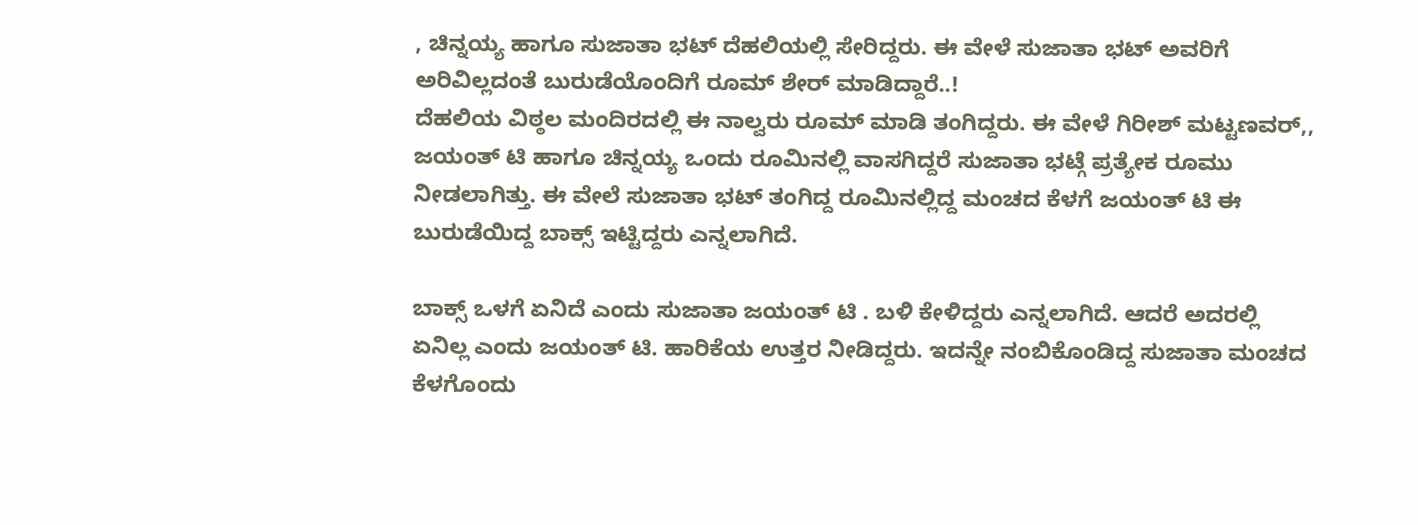, ಚಿನ್ನಯ್ಯ ಹಾಗೂ ಸುಜಾತಾ ಭಟ್ ದೆಹಲಿಯಲ್ಲಿ ಸೇರಿದ್ದರು. ಈ ವೇಳೆ ಸುಜಾತಾ ಭಟ್ ಅವರಿಗೆ ಅರಿವಿಲ್ಲದಂತೆ ಬುರುಡೆಯೊಂದಿಗೆ ರೂಮ್ ಶೇರ್ ಮಾಡಿದ್ದಾರೆ..!
ದೆಹಲಿಯ ವಿಠ್ಠಲ ಮಂದಿರದಲ್ಲಿ ಈ ನಾಲ್ವರು ರೂಮ್ ಮಾಡಿ ತಂಗಿದ್ದರು. ಈ ವೇಳೆ ಗಿರೀಶ್ ಮಟ್ಟಣವರ್,, ಜಯಂತ್ ಟಿ ಹಾಗೂ ಚಿನ್ನಯ್ಯ ಒಂದು ರೂಮಿನಲ್ಲಿ ವಾಸಗಿದ್ದರೆ ಸುಜಾತಾ ಭಟ್ಗೆ ಪ್ರತ್ಯೇಕ ರೂಮು ನೀಡಲಾಗಿತ್ತು. ಈ ವೇಲೆ ಸುಜಾತಾ ಭಟ್ ತಂಗಿದ್ದ ರೂಮಿನಲ್ಲಿದ್ದ ಮಂಚದ ಕೆಳಗೆ ಜಯಂತ್ ಟಿ ಈ ಬುರುಡೆಯಿದ್ದ ಬಾಕ್ಸ್ ಇಟ್ಟಿದ್ದರು ಎನ್ನಲಾಗಿದೆ.

ಬಾಕ್ಸ್ ಒಳಗೆ ಏನಿದೆ ಎಂದು ಸುಜಾತಾ ಜಯಂತ್ ಟಿ . ಬಳಿ ಕೇಳಿದ್ದರು ಎನ್ನಲಾಗಿದೆ. ಆದರೆ ಅದರಲ್ಲಿ ಏನಿಲ್ಲ ಎಂದು ಜಯಂತ್ ಟಿ. ಹಾರಿಕೆಯ ಉತ್ತರ ನೀಡಿದ್ದರು. ಇದನ್ನೇ ನಂಬಿಕೊಂಡಿದ್ದ ಸುಜಾತಾ ಮಂಚದ ಕೆಳಗೊಂದು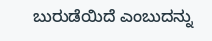ಬುರುಡೆಯಿದೆ ಎಂಬುದನ್ನು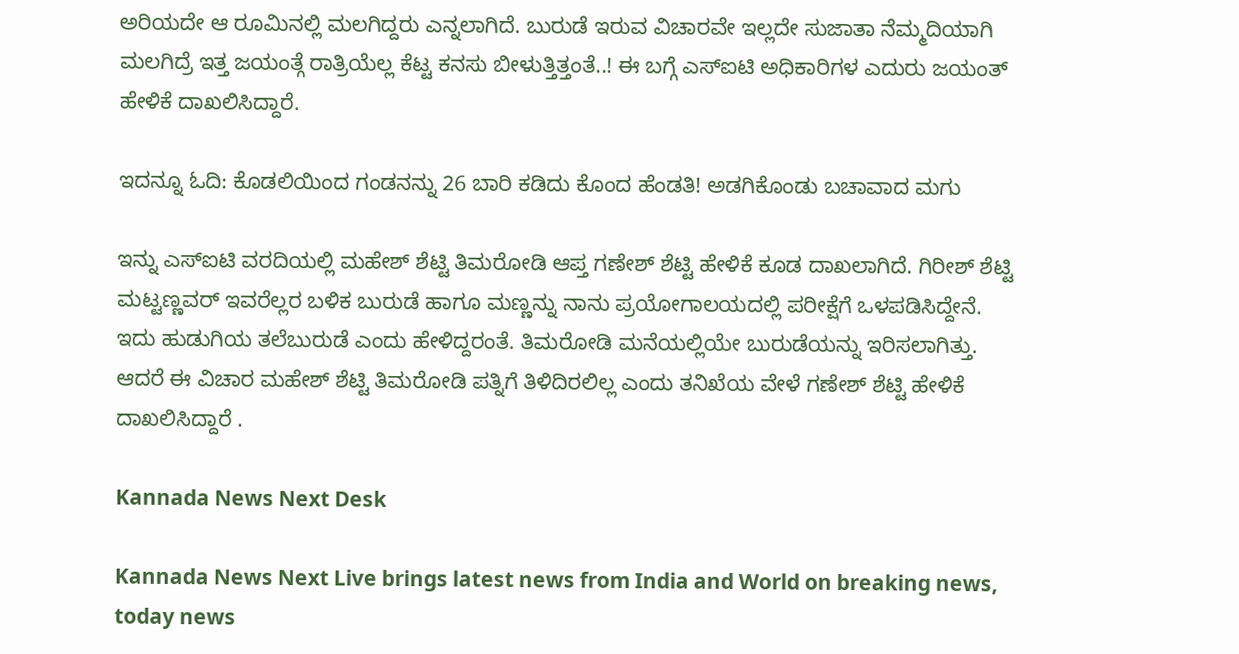ಅರಿಯದೇ ಆ ರೂಮಿನಲ್ಲಿ ಮಲಗಿದ್ದರು ಎನ್ನಲಾಗಿದೆ. ಬುರುಡೆ ಇರುವ ವಿಚಾರವೇ ಇಲ್ಲದೇ ಸುಜಾತಾ ನೆಮ್ಮದಿಯಾಗಿ ಮಲಗಿದ್ರೆ ಇತ್ತ ಜಯಂತ್ಗೆ ರಾತ್ರಿಯೆಲ್ಲ ಕೆಟ್ಟ ಕನಸು ಬೀಳುತ್ತಿತ್ತಂತೆ..! ಈ ಬಗ್ಗೆ ಎಸ್ಐಟಿ ಅಧಿಕಾರಿಗಳ ಎದುರು ಜಯಂತ್ ಹೇಳಿಕೆ ದಾಖಲಿಸಿದ್ದಾರೆ.

ಇದನ್ನೂ ಓದಿ: ಕೊಡಲಿಯಿಂದ ಗಂಡನನ್ನು 26 ಬಾರಿ ಕಡಿದು ಕೊಂದ ಹೆಂಡತಿ! ಅಡಗಿಕೊಂಡು ಬಚಾವಾದ ಮಗು

ಇನ್ನು ಎಸ್ಐಟಿ ವರದಿಯಲ್ಲಿ ಮಹೇಶ್ ಶೆಟ್ಟಿ ತಿಮರೋಡಿ ಆಪ್ತ ಗಣೇಶ್ ಶೆಟ್ಟಿ ಹೇಳಿಕೆ ಕೂಡ ದಾಖಲಾಗಿದೆ. ಗಿರೀಶ್ ಶೆಟ್ಟಿ ಮಟ್ಟಣ್ಣವರ್ ಇವರೆಲ್ಲರ ಬಳಿಕ ಬುರುಡೆ ಹಾಗೂ ಮಣ್ಣನ್ನು ನಾನು ಪ್ರಯೋಗಾಲಯದಲ್ಲಿ ಪರೀಕ್ಷೆಗೆ ಒಳಪಡಿಸಿದ್ದೇನೆ. ಇದು ಹುಡುಗಿಯ ತಲೆಬುರುಡೆ ಎಂದು ಹೇಳಿದ್ದರಂತೆ. ತಿಮರೋಡಿ ಮನೆಯಲ್ಲಿಯೇ ಬುರುಡೆಯನ್ನು ಇರಿಸಲಾಗಿತ್ತು. ಆದರೆ ಈ ವಿಚಾರ ಮಹೇಶ್ ಶೆಟ್ಟಿ ತಿಮರೋಡಿ ಪತ್ನಿಗೆ ತಿಳಿದಿರಲಿಲ್ಲ ಎಂದು ತನಿಖೆಯ ವೇಳೆ ಗಣೇಶ್ ಶೆಟ್ಟಿ ಹೇಳಿಕೆ ದಾಖಲಿಸಿದ್ದಾರೆ .

Kannada News Next Desk

Kannada News Next Live brings latest news from India and World on breaking news, today news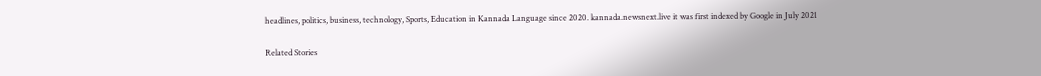headlines, politics, business, technology, Sports, Education in Kannada Language since 2020. kannada.newsnext.live it was first indexed by Google in July 2021

Related Stories